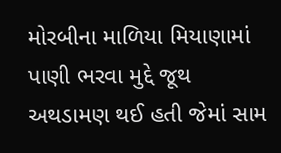મોરબીના માળિયા મિયાણામાં પાણી ભરવા મુદ્દે જૂથ અથડામણ થઈ હતી જેમાં સામ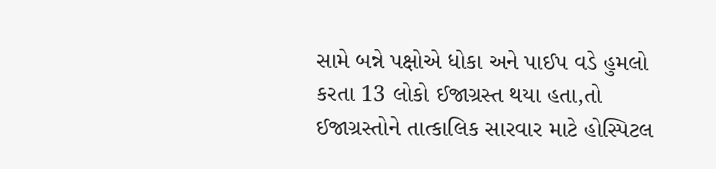સામે બન્ને પક્ષોએ ધોકા અને પાઈપ વડે હુમલો કરતા 13 લોકો ઈજાગ્રસ્ત થયા હતા,તો ઈજાગ્રસ્તોને તાત્કાલિક સારવાર માટે હોસ્પિટલ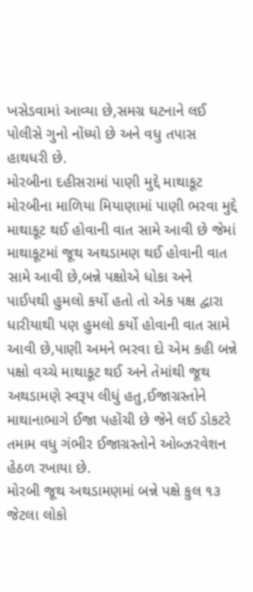ખસેડવામાં આવ્યા છે,સમગ્ર ઘટનાને લઈ પોલીસે ગુનો નોંધ્યો છે અને વધુ તપાસ હાથધરી છે.
મોરબીના દહીસરામાં પાણી મુદ્દે માથાકૂટ
મોરબીના માળિયા મિયાણામાં પાણી ભરવા મુદ્દે માથાકૂટ થઈ હોવાની વાત સામે આવી છે જેમાં માથાકૂટમાં જૂથ અથડામણ થઈ હોવાની વાત સામે આવી છે,બન્ને પક્ષોએ ધોકા અને પાઈપથી હુમલો કર્યો હતો તો એક પક્ષ દ્વારા ધારીયાથી પણ હુમલો કર્યો હોવાની વાત સામે આવી છે,પાણી અમને ભરવા દો એમ કહી બન્ને પક્ષો વચ્ચે માથાકૂટ થઈ અને તેમાંથી જૂથ અથડામણે સ્વરૂપ લીધું હતુ,ઈજાગ્રસ્તોને માથાનાભાગે ઈજા પહોંચી છે જેને લઈ ડોકટરે તમામ વધુ ગંભીર ઈજાગ્રસ્તોને ઓબ્ઝરવેશન હેઠળ રખાયા છે.
મોરબી જૂથ અથડામણમાં બન્ને પક્ષે કુલ ૧૩ જેટલા લોકો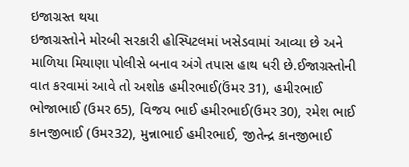ઇજાગ્રસ્ત થયા
ઇજાગ્રસ્તોને મોરબી સરકારી હોસ્પિટલમાં ખસેડવામાં આવ્યા છે અને માળિયા મિયાણા પોલીસે બનાવ અંગે તપાસ હાથ ધરી છે.ઈજાગ્રસ્તોની વાત કરવામાં આવે તો અશોક હમીરભાઈ(ઉંમર 31), હમીરભાઈ ભોજાભાઈ (ઉમર 65), વિજય ભાઈ હમીરભાઈ(ઉમર 30), રમેશ ભાઈ કાનજીભાઈ (ઉમર32), મુન્નાભાઈ હમીરભાઈ, જીતેન્દ્ર કાનજીભાઈ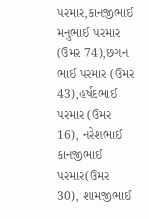પરમાર,કાનજીભાઈ મનુભાઈ પરમાર (ઉમર 74),છગન ભાઈ પરમાર (ઉમર 43),હર્ષદભાઈ પરમાર (ઉમર 16), નરેશભાઈ કાનજીભાઈ પરમાર(ઉમર 30), શામજીભાઈ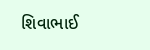શિવાભાઈ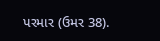પરમાર (ઉમર 38).